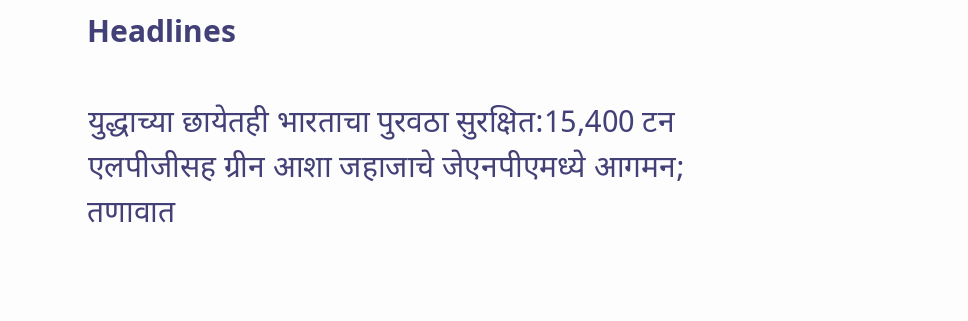Headlines

युद्धाच्या छायेतही भारताचा पुरवठा सुरक्षित:15,400 टन एलपीजीसह ग्रीन आशा जहाजाचे जेएनपीएमध्ये आगमन; तणावात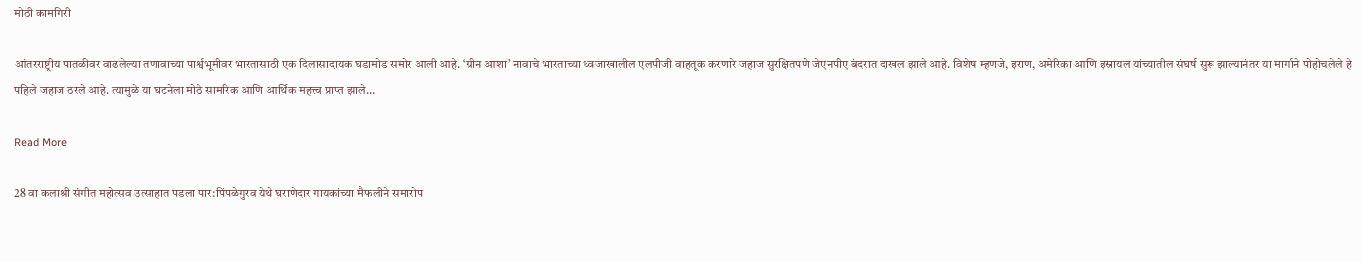मोठी कामगिरी

आंतरराष्ट्रीय पातळीवर वाढलेल्या तणावाच्या पार्श्वभूमीवर भारतासाठी एक दिलासादायक घडामोड समोर आली आहे. ‘ग्रीन आशा’ नावाचे भारताच्या ध्वजाखालील एलपीजी वाहतूक करणारे जहाज सुरक्षितपणे जेएनपीए बंदरात दाखल झाले आहे. विशेष म्हणजे, इराण, अमेरिका आणि इस्रायल यांच्यातील संघर्ष सुरू झाल्यानंतर या मार्गाने पोहोचलेले हे पहिले जहाज ठरले आहे. त्यामुळे या घटनेला मोठे सामरिक आणि आर्थिक महत्त्व प्राप्त झाले…

Read More

28 वा कलाश्री संगीत महोत्सव उत्साहात पडला पार:पिंपळेगुरव येथे घराणेदार गायकांच्या मैफलीने समारोप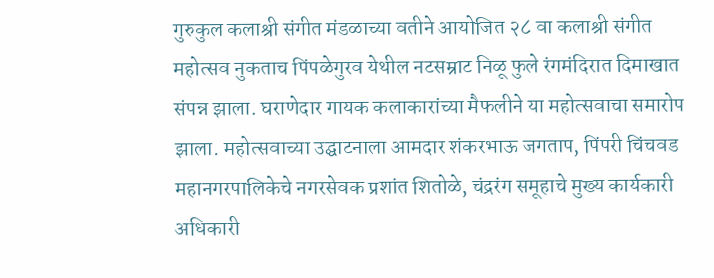गुरुकुल कलाश्री संगीत मंडळाच्या वतीने आयोजित २८ वा कलाश्री संगीत महोत्सव नुकताच पिंपळेगुरव येथील नटसम्राट निळू फुले रंगमंदिरात दिमाखात संपन्न झाला. घराणेदार गायक कलाकारांच्या मैफलीने या महोत्सवाचा समारोप झाला. महोत्सवाच्या उद्घाटनाला आमदार शंकरभाऊ जगताप, पिंपरी चिंचवड महानगरपालिकेचे नगरसेवक प्रशांत शितोळे, चंद्ररंग समूहाचे मुख्य कार्यकारी अधिकारी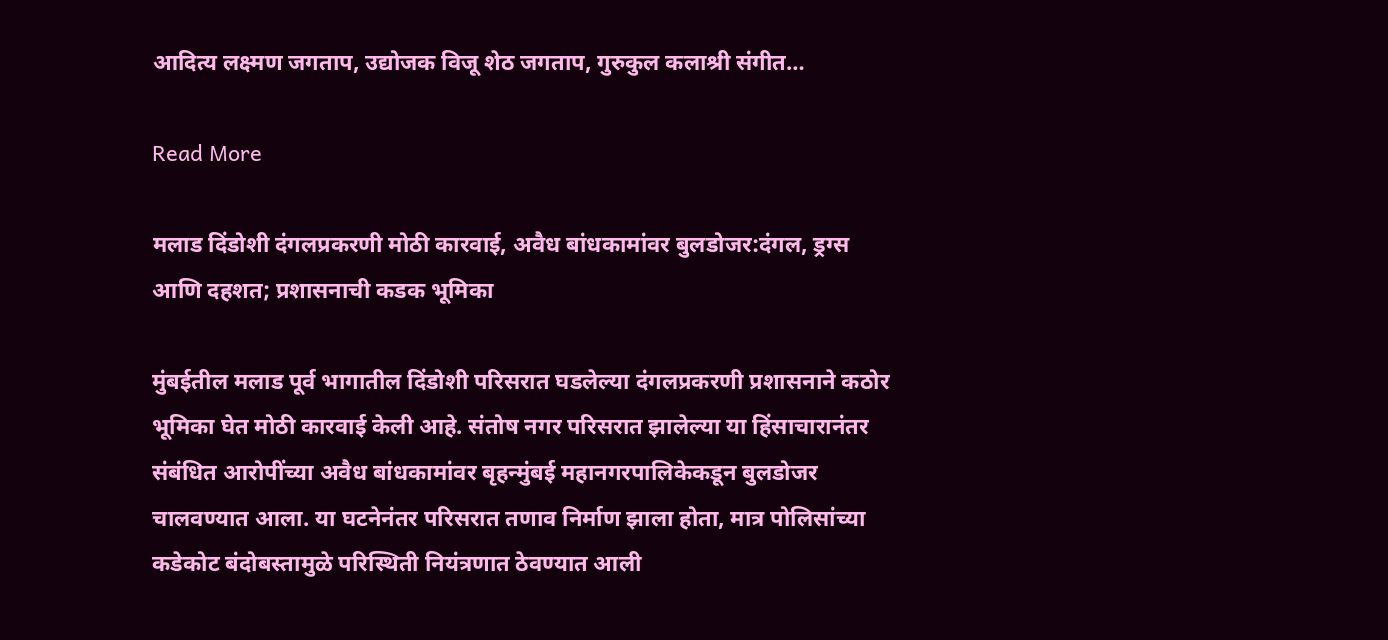आदित्य लक्ष्मण जगताप, उद्योजक विजू शेठ जगताप, गुरुकुल कलाश्री संगीत…

Read More

मलाड दिंडोशी दंगलप्रकरणी मोठी कारवाई, अवैध बांधकामांवर बुलडोजर:दंगल, ड्रग्स आणि दहशत; प्रशासनाची कडक भूमिका

मुंबईतील मलाड पूर्व भागातील दिंडोशी परिसरात घडलेल्या दंगलप्रकरणी प्रशासनाने कठोर भूमिका घेत मोठी कारवाई केली आहे. संतोष नगर परिसरात झालेल्या या हिंसाचारानंतर संबंधित आरोपींच्या अवैध बांधकामांवर बृहन्मुंबई महानगरपालिकेकडून बुलडोजर चालवण्यात आला. या घटनेनंतर परिसरात तणाव निर्माण झाला होता, मात्र पोलिसांच्या कडेकोट बंदोबस्तामुळे परिस्थिती नियंत्रणात ठेवण्यात आली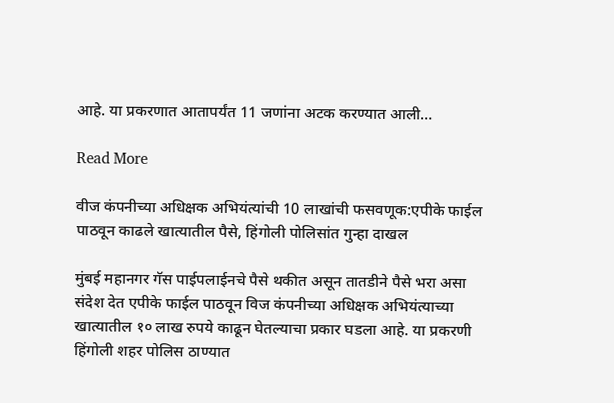आहे. या प्रकरणात आतापर्यंत 11 जणांना अटक करण्यात आली…

Read More

वीज कंपनीच्या अधिक्षक अभियंत्यांची 10 लाखांची फसवणूक:एपीके फाईल पाठवून काढले खात्यातील पैसे, हिंगोली पोलिसांत गुन्हा दाखल

मुंबई महानगर गॅस पाईपलाईनचे पैसे थकीत असून तातडीने पैसे भरा असा संदेश देत एपीके फाईल पाठवून विज कंपनीच्या अधिक्षक अभियंत्याच्या खात्यातील १० लाख रुपये काढून घेतल्याचा प्रकार घडला आहे. या प्रकरणी हिंगोली शहर पोलिस ठाण्यात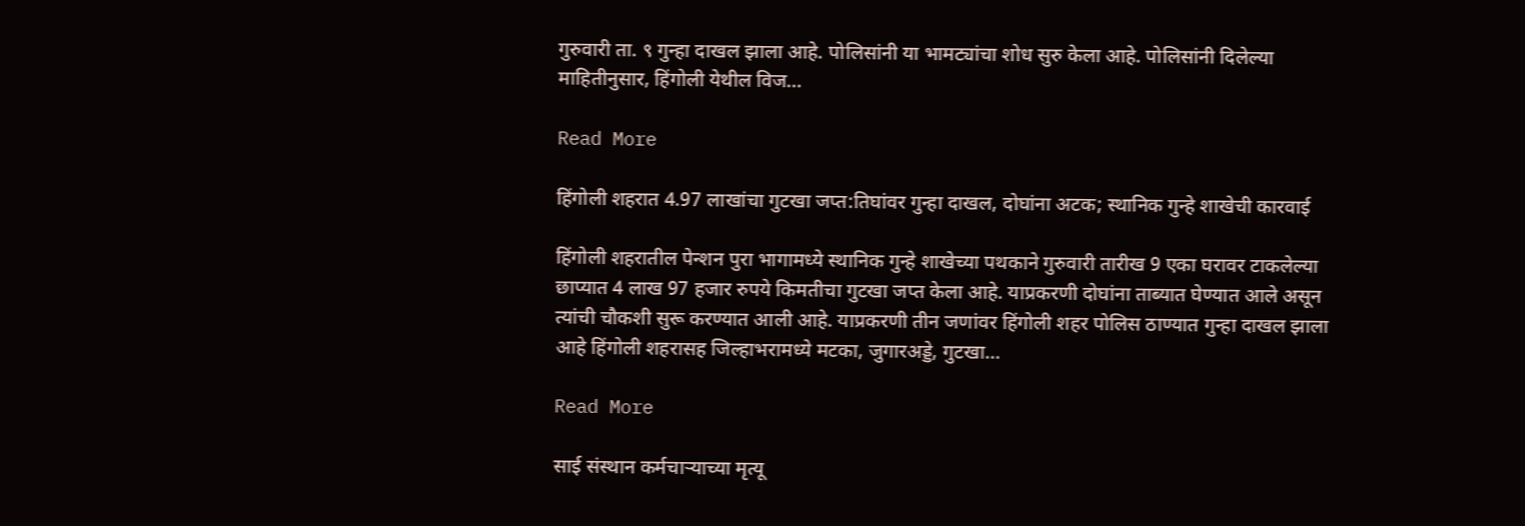गुरुवारी ता. ९ गुन्हा दाखल झाला आहे. पोलिसांनी या भामट्यांचा शोध सुरु केला आहे. पोलिसांनी दिलेल्या माहितीनुसार, हिंगोली येथील विज…

Read More

हिंगोली शहरात 4.97 लाखांचा गुटखा जप्त:तिघांवर गुन्हा दाखल, दोघांना अटक; स्थानिक गुन्हे शाखेची कारवाई

हिंगोली शहरातील पेन्शन पुरा भागामध्ये स्थानिक गुन्हे शाखेच्या पथकाने गुरुवारी तारीख 9 एका घरावर टाकलेल्या छाप्यात 4 लाख 97 हजार रुपये किमतीचा गुटखा जप्त केला आहे. याप्रकरणी दोघांना ताब्यात घेण्यात आले असून त्यांची चौकशी सुरू करण्यात आली आहे. याप्रकरणी तीन जणांवर हिंगोली शहर पोलिस ठाण्यात गुन्हा दाखल झाला आहे हिंगोली शहरासह जिल्हाभरामध्ये मटका, जुगारअड्डे, गुटखा…

Read More

साई संस्थान कर्मचाऱ्याच्या मृत्यू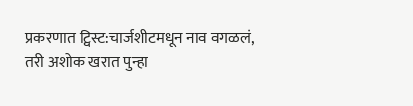प्रकरणात ट्विस्ट:चार्जशीटमधून नाव वगळलं, तरी अशोक खरात पुन्हा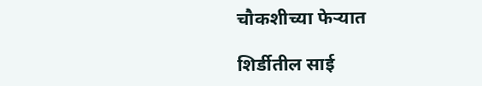चौकशीच्या फेऱ्यात

शिर्डीतील साई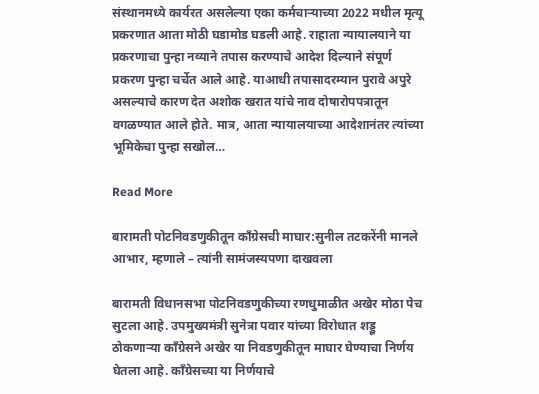संस्थानमध्ये कार्यरत असलेल्या एका कर्मचाऱ्याच्या 2022 मधील मृत्यू प्रकरणात आता मोठी घडामोड घडली आहे. राहाता न्यायालयाने या प्रकरणाचा पुन्हा नव्याने तपास करण्याचे आदेश दिल्याने संपूर्ण प्रकरण पुन्हा चर्चेत आले आहे. याआधी तपासादरम्यान पुरावे अपुरे असल्याचे कारण देत अशोक खरात यांचे नाव दोषारोपपत्रातून वगळण्यात आले होते. मात्र, आता न्यायालयाच्या आदेशानंतर त्यांच्या भूमिकेचा पुन्हा सखोल…

Read More

बारामती पोटनिवडणुकीतून काँग्रेसची माघार:सुनील तटकरेंनी मानले आभार, म्हणाले – त्यांनी सामंजस्यपणा दाखवला

बारामती विधानसभा पोटनिवडणुकीच्या रणधुमाळीत अखेर मोठा पेच सुटला आहे. उपमुख्यमंत्री सुनेत्रा पवार यांच्या विरोधात शड्डू ठोकणाऱ्या काँग्रेसने अखेर या निवडणुकीतून माघार घेण्याचा निर्णय घेतला आहे. काँग्रेसच्या या निर्णयाचे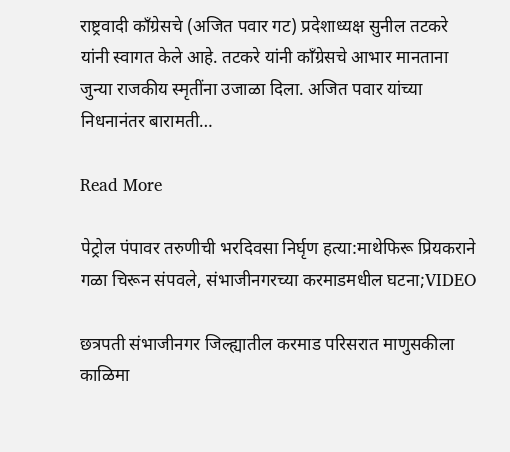राष्ट्रवादी काँग्रेसचे (अजित पवार गट) प्रदेशाध्यक्ष सुनील तटकरे यांनी स्वागत केले आहे. तटकरे यांनी काँग्रेसचे आभार मानताना जुन्या राजकीय स्मृतींना उजाळा दिला. अजित पवार यांच्या निधनानंतर बारामती…

Read More

पेट्रोल पंपावर तरुणीची भरदिवसा निर्घृण हत्या:माथेफिरू प्रियकराने गळा चिरून संपवले, संभाजीनगरच्या करमाडमधील घटना;VIDEO

छत्रपती संभाजीनगर जिल्ह्यातील करमाड परिसरात माणुसकीला काळिमा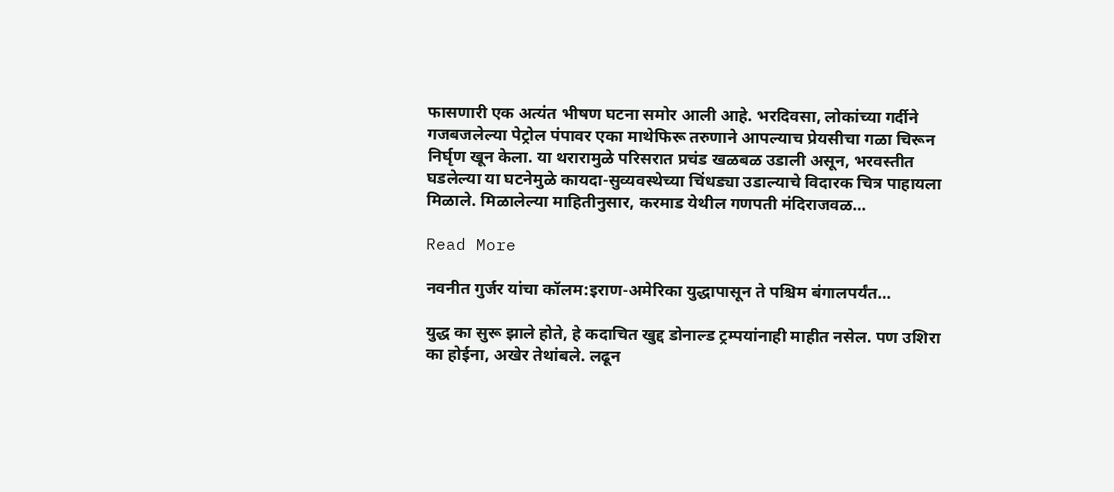फासणारी एक अत्यंत भीषण घटना समोर आली आहे. भरदिवसा, लोकांच्या गर्दीने गजबजलेल्या पेट्रोल पंपावर एका माथेफिरू तरुणाने आपल्याच प्रेयसीचा गळा चिरून निर्घृण खून केला. या थरारामुळे परिसरात प्रचंड खळबळ उडाली असून, भरवस्तीत घडलेल्या या घटनेमुळे कायदा-सुव्यवस्थेच्या चिंधड्या उडाल्याचे विदारक चित्र पाहायला मिळाले. मिळालेल्या माहितीनुसार, करमाड येथील गणपती मंदिराजवळ…

Read More

नवनीत गुर्जर यांचा कॉलम:इराण-अमेरिका युद्धापासून ते पश्चिम बंगालपर्यंत…

युद्ध का सुरू झाले होते, हे कदाचित खुद्द डोनाल्ड ट्रम्पयांनाही माहीत नसेल. पण उशिरा का होईना, अखेर तेथांबले. लढून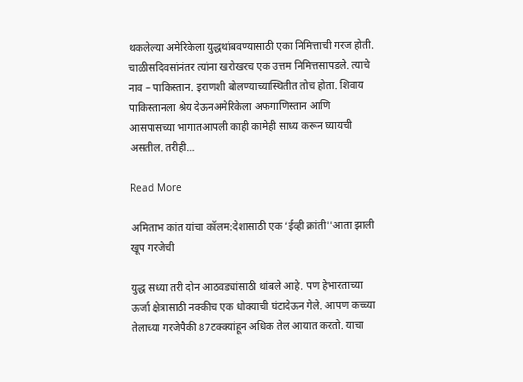थकलेल्या अमेरिकेला युद्धथांबवण्यासाठी एका निमित्ताची गरज होती. चाळीसदिवसांनंतर त्यांना खरोखरच एक उत्तम निमित्तसापडले. त्याचे नाव – पाकिस्तान. इराणशी बोलण्याच्यास्थितीत तोच होता. शिवाय पाकिस्तानला श्रेय देऊनअमेरिकेला अफगाणिस्तान आणि आसपासच्या भागातआपली काही कामेही साध्य करून घ्यायची असतील. तरीही…

Read More

अमिताभ कांत यांचा कॉलम:देशासाठी एक ‘ईव्ही क्रांती''आता झाली खूप गरजेची

युद्ध सध्या तरी दोन आठवड्यांसाठी थांबले आहे. पण हेभारताच्या ऊर्जा क्षेत्रासाठी नक्कीच एक धोक्याची घंटादेऊन गेले. आपण कच्च्या तेलाच्या गरजेपैकी 87टक्क्यांहून अधिक तेल आयात करतो. याचा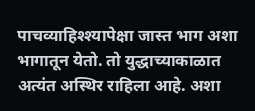पाचव्याहिश्श्यापेक्षा जास्त भाग अशा भागातून येतो. तो युद्धाच्याकाळात अत्यंत अस्थिर राहिला आहे. अशा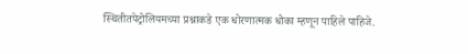स्थितीतपेट्रोलियमच्या प्रश्नाकडे एक धोरणात्मक धोका म्हणून पाहिले पाहिजे.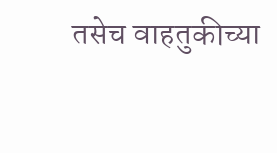तसेच वाहतुकीच्या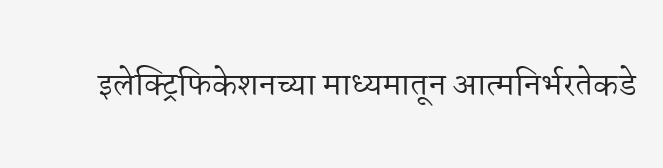इलेक्ट्रिफिकेशनच्या माध्यमातून आत्मनिर्भरतेकडे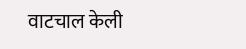वाटचाल केली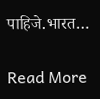पाहिजे.भारत…

Read More